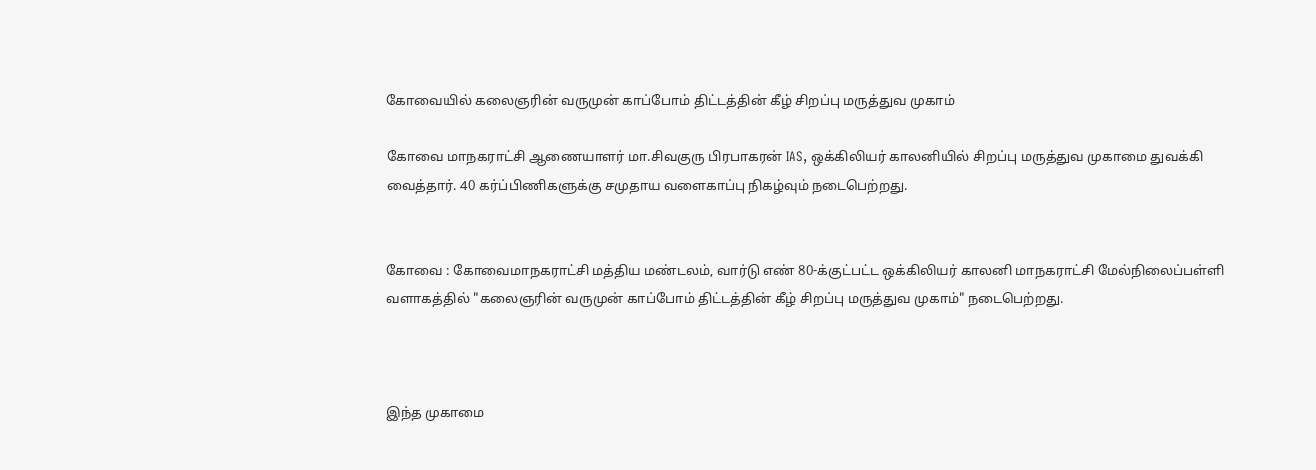கோவையில் கலைஞரின் வருமுன் காப்போம் திட்டத்தின் கீழ் சிறப்பு மருத்துவ முகாம்

கோவை மாநகராட்சி ஆணையாளர் மா.சிவகுரு பிரபாகரன் IAS, ஒக்கிலியர் காலனியில் சிறப்பு மருத்துவ முகாமை துவக்கி வைத்தார். 40 கர்ப்பிணிகளுக்கு சமுதாய வளைகாப்பு நிகழ்வும் நடைபெற்றது.


கோவை : கோவைமாநகராட்சி மத்திய மண்டலம், வார்டு எண் 80-க்குட்பட்ட ஒக்கிலியர் காலனி மாநகராட்சி மேல்நிலைப்பள்ளி வளாகத்தில் "கலைஞரின் வருமுன் காப்போம் திட்டத்தின் கீழ் சிறப்பு மருத்துவ முகாம்" நடைபெற்றது.



இந்த முகாமை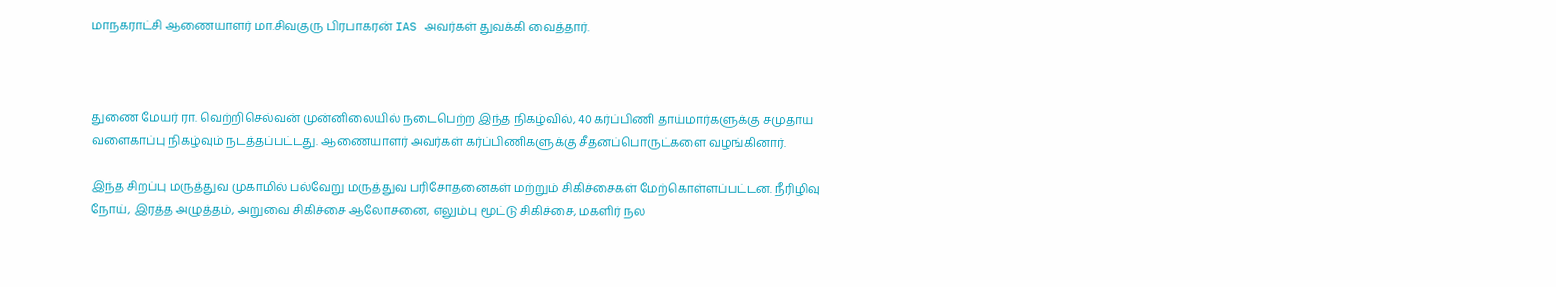மாநகராட்சி ஆணையாளர் மா.சிவகுரு பிரபாகரன் IAS அவர்கள் துவக்கி வைத்தார்.



துணை மேயர் ரா. வெற்றிசெல்வன் முன்னிலையில் நடைபெற்ற இந்த நிகழ்வில், 40 கர்ப்பிணி தாய்மார்களுக்கு சமுதாய வளைகாப்பு நிகழ்வும் நடத்தப்பட்டது. ஆணையாளர் அவர்கள் கர்ப்பிணிகளுக்கு சீதனப்பொருட்களை வழங்கினார்.

இந்த சிறப்பு மருத்துவ முகாமில் பல்வேறு மருத்துவ பரிசோதனைகள் மற்றும் சிகிச்சைகள் மேற்கொள்ளப்பட்டன. நீரிழிவு நோய், இரத்த அழுத்தம், அறுவை சிகிச்சை ஆலோசனை, எலும்பு மூட்டு சிகிச்சை, மகளிர் நல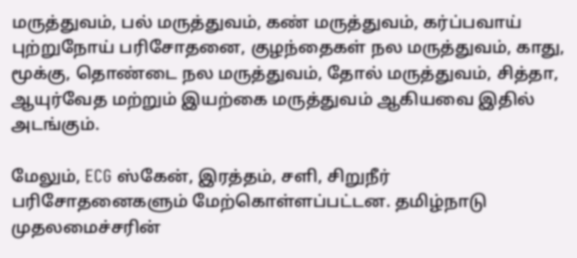மருத்துவம், பல் மருத்துவம், கண் மருத்துவம், கர்ப்பவாய் புற்றுநோய் பரிசோதனை, குழந்தைகள் நல மருத்துவம், காது, மூக்கு, தொண்டை நல மருத்துவம், தோல் மருத்துவம், சித்தா, ஆயுர்வேத மற்றும் இயற்கை மருத்துவம் ஆகியவை இதில் அடங்கும்.

மேலும், ECG ஸ்கேன், இரத்தம், சளி, சிறுநீர் பரிசோதனைகளும் மேற்கொள்ளப்பட்டன. தமிழ்நாடு முதலமைச்சரின்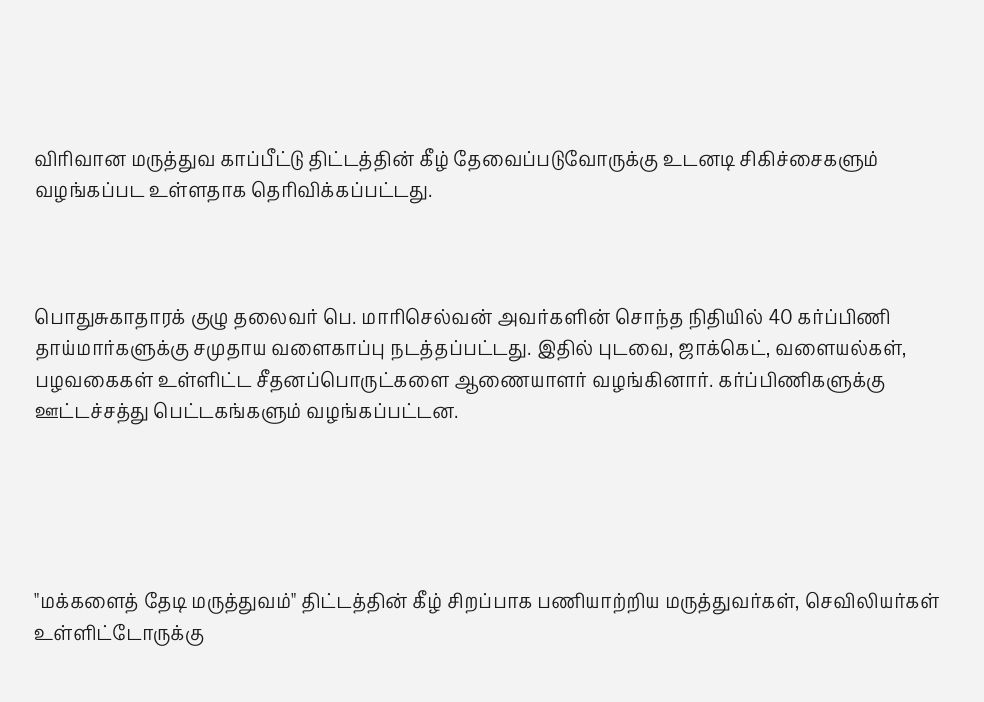விரிவான மருத்துவ காப்பீட்டு திட்டத்தின் கீழ் தேவைப்படுவோருக்கு உடனடி சிகிச்சைகளும் வழங்கப்பட உள்ளதாக தெரிவிக்கப்பட்டது.



பொதுசுகாதாரக் குழு தலைவர் பெ. மாரிசெல்வன் அவர்களின் சொந்த நிதியில் 40 கர்ப்பிணி தாய்மார்களுக்கு சமுதாய வளைகாப்பு நடத்தப்பட்டது. இதில் புடவை, ஜாக்கெட், வளையல்கள், பழவகைகள் உள்ளிட்ட சீதனப்பொருட்களை ஆணையாளர் வழங்கினார். கர்ப்பிணிகளுக்கு ஊட்டச்சத்து பெட்டகங்களும் வழங்கப்பட்டன.





"மக்களைத் தேடி மருத்துவம்" திட்டத்தின் கீழ் சிறப்பாக பணியாற்றிய மருத்துவர்கள், செவிலியர்கள் உள்ளிட்டோருக்கு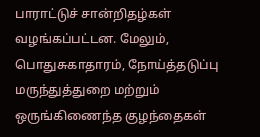பாராட்டுச் சான்றிதழ்கள் வழங்கப்பட்டன. மேலும், பொதுசுகாதாரம், நோய்த்தடுப்பு மருந்துத்துறை மற்றும் ஒருங்கிணைந்த குழந்தைகள்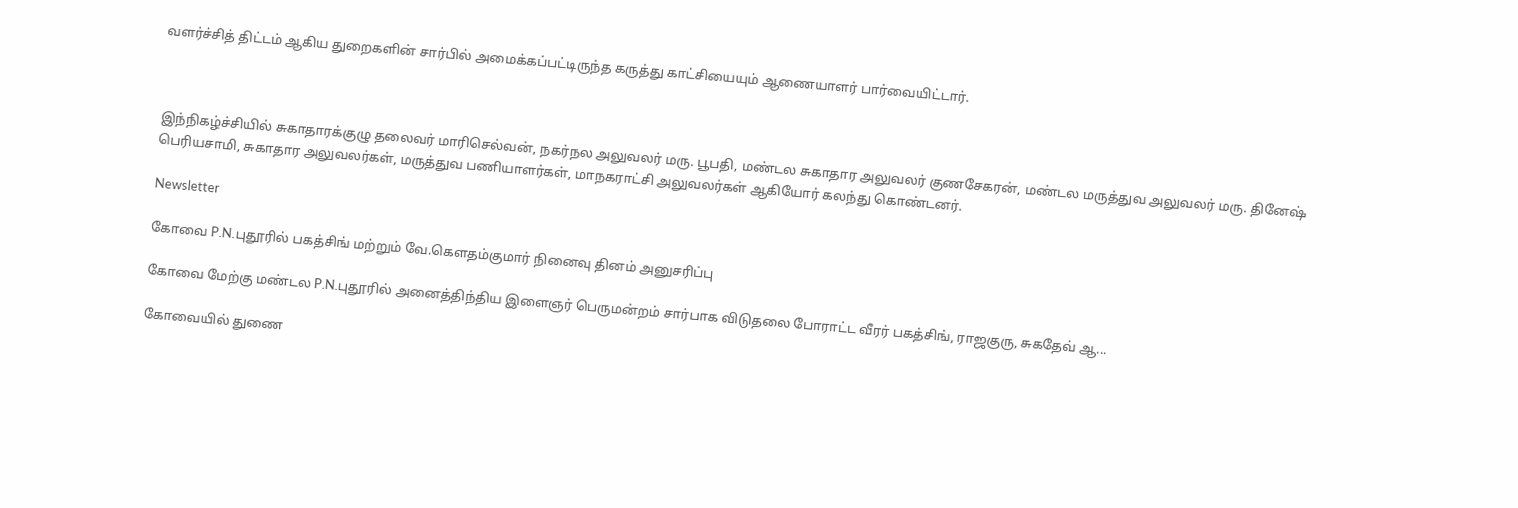வளர்ச்சித் திட்டம் ஆகிய துறைகளின் சார்பில் அமைக்கப்பட்டிருந்த கருத்து காட்சியையும் ஆணையாளர் பார்வையிட்டார்.



இந்நிகழ்ச்சியில் சுகாதாரக்குழு தலைவர் மாரிசெல்வன், நகர்நல அலுவலர் மரு. பூபதி, மண்டல சுகாதார அலுவலர் குணசேகரன், மண்டல மருத்துவ அலுவலர் மரு. தினேஷ் பெரியசாமி, சுகாதார அலுவலர்கள், மருத்துவ பணியாளர்கள், மாநகராட்சி அலுவலர்கள் ஆகியோர் கலந்து கொண்டனர்.

Newsletter

கோவை P.N.புதூரில் பகத்சிங் மற்றும் வே.கௌதம்குமார் நினைவு தினம் அனுசரிப்பு

கோவை மேற்கு மண்டல P.N.புதூரில் அனைத்திந்திய இளைஞர் பெருமன்றம் சார்பாக விடுதலை போராட்ட வீரர் பகத்சிங், ராஜகுரு, சுகதேவ் ஆ...

கோவையில் துணை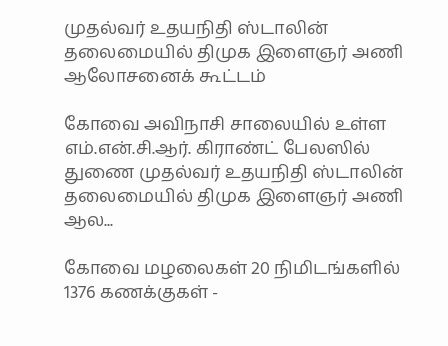முதல்வர் உதயநிதி ஸ்டாலின் தலைமையில் திமுக இளைஞர் அணி ஆலோசனைக் கூட்டம்

கோவை அவிநாசி சாலையில் உள்ள எம்.என்.சி.ஆர். கிராண்ட் பேலஸில் துணை முதல்வர் உதயநிதி ஸ்டாலின் தலைமையில் திமுக இளைஞர் அணி ஆல...

கோவை மழலைகள் 20 நிமிடங்களில் 1376 கணக்குகள் -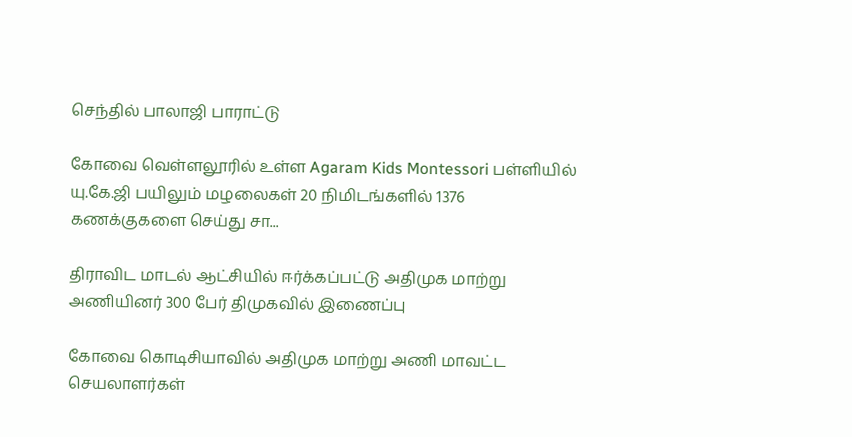செந்தில் பாலாஜி பாராட்டு

கோவை வெள்ளலூரில் உள்ள Agaram Kids Montessori பள்ளியில் யு.கே.ஜி பயிலும் மழலைகள் 20 நிமிடங்களில் 1376 கணக்குகளை செய்து சா...

திராவிட மாடல் ஆட்சியில் ஈர்க்கப்பட்டு அதிமுக மாற்று அணியினர் 300 பேர் திமுகவில் இணைப்பு

கோவை கொடிசியாவில் அதிமுக மாற்று அணி மாவட்ட செயலாளர்கள்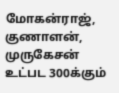மோகன்ராஜ், குணாளன், முருகேசன் உட்பட 300க்கும்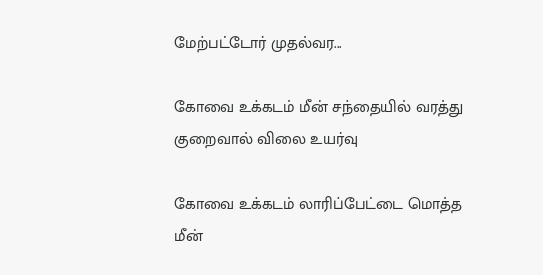மேற்பட்டோர் முதல்வர...

கோவை உக்கடம் மீன் சந்தையில் வரத்து குறைவால் விலை உயர்வு

கோவை உக்கடம் லாரிப்பேட்டை மொத்த மீன்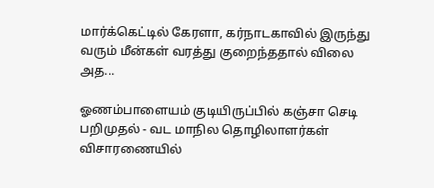மார்க்கெட்டில் கேரளா, கர்நாடகாவில் இருந்து வரும் மீன்கள் வரத்து குறைந்ததால் விலை அத...

ஓணம்பாளையம் குடியிருப்பில் கஞ்சா செடி பறிமுதல் - வட மாநில தொழிலாளர்கள் விசாரணையில்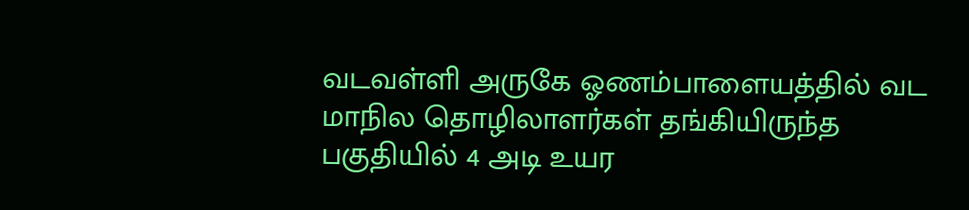வடவள்ளி அருகே ஓணம்பாளையத்தில் வட மாநில தொழிலாளர்கள் தங்கியிருந்த பகுதியில் 4 அடி உயர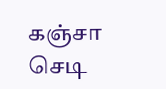கஞ்சா செடி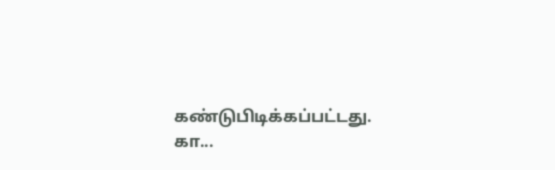கண்டுபிடிக்கப்பட்டது. கா...